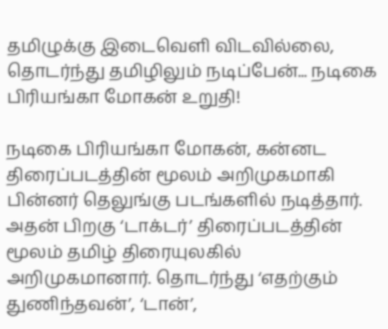தமிழுக்கு இடைவெளி விடவில்லை, தொடர்ந்து தமிழிலும் நடிப்பேன்... நடிகை பிரியங்கா மோகன் உறுதி!

நடிகை பிரியங்கா மோகன், கன்னட திரைப்படத்தின் மூலம் அறிமுகமாகி பின்னர் தெலுங்கு படங்களில் நடித்தார். அதன் பிறகு ‘டாக்டர்’ திரைப்படத்தின் மூலம் தமிழ் திரையுலகில் அறிமுகமானார். தொடர்ந்து ‘எதற்கும் துணிந்தவன்’, ‘டான்’,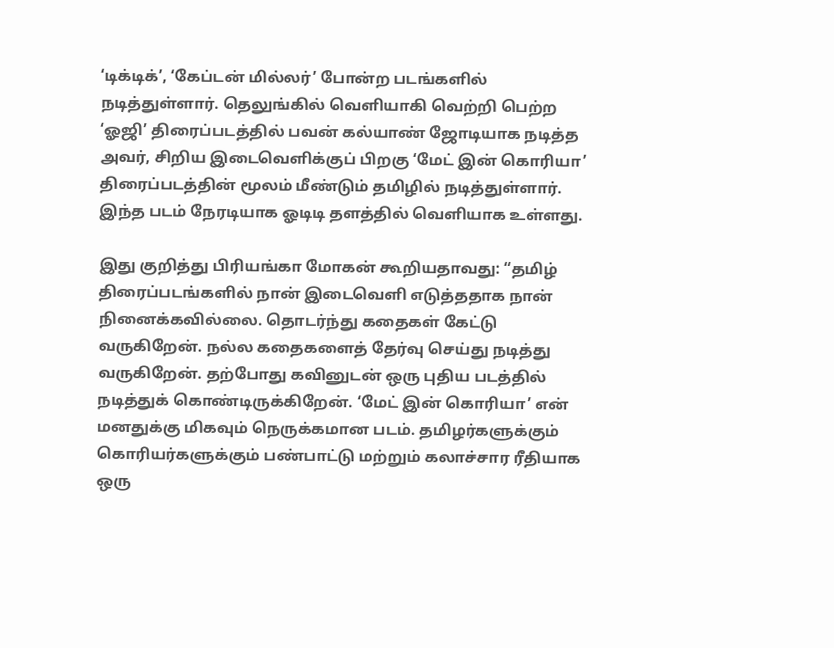‘டிக்டிக்’, ‘கேப்டன் மில்லர்’ போன்ற படங்களில் நடித்துள்ளார். தெலுங்கில் வெளியாகி வெற்றி பெற்ற ‘ஓஜி’ திரைப்படத்தில் பவன் கல்யாண் ஜோடியாக நடித்த அவர், சிறிய இடைவெளிக்குப் பிறகு ‘மேட் இன் கொரியா’ திரைப்படத்தின் மூலம் மீண்டும் தமிழில் நடித்துள்ளார். இந்த படம் நேரடியாக ஓடிடி தளத்தில் வெளியாக உள்ளது.

இது குறித்து பிரியங்கா மோகன் கூறியதாவது: “தமிழ் திரைப்படங்களில் நான் இடைவெளி எடுத்ததாக நான் நினைக்கவில்லை. தொடர்ந்து கதைகள் கேட்டு வருகிறேன். நல்ல கதைகளைத் தேர்வு செய்து நடித்து வருகிறேன். தற்போது கவினுடன் ஒரு புதிய படத்தில் நடித்துக் கொண்டிருக்கிறேன். ‘மேட் இன் கொரியா’ என் மனதுக்கு மிகவும் நெருக்கமான படம். தமிழர்களுக்கும் கொரியர்களுக்கும் பண்பாட்டு மற்றும் கலாச்சார ரீதியாக ஒரு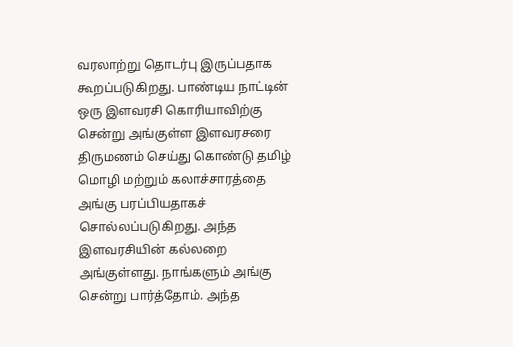வரலாற்று தொடர்பு இருப்பதாக கூறப்படுகிறது. பாண்டிய நாட்டின் ஒரு இளவரசி கொரியாவிற்கு சென்று அங்குள்ள இளவரசரை திருமணம் செய்து கொண்டு தமிழ் மொழி மற்றும் கலாச்சாரத்தை அங்கு பரப்பியதாகச் சொல்லப்படுகிறது. அந்த இளவரசியின் கல்லறை அங்குள்ளது. நாங்களும் அங்கு சென்று பார்த்தோம். அந்த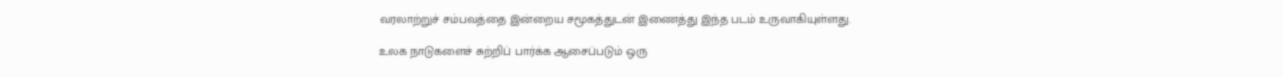வரலாற்றுச் சம்பவத்தை இன்றைய சமூகத்துடன் இணைத்து இந்த படம் உருவாகியுள்ளது.

உலக நாடுகளைச் சுற்றிப் பார்க்க ஆசைப்படும் ஒரு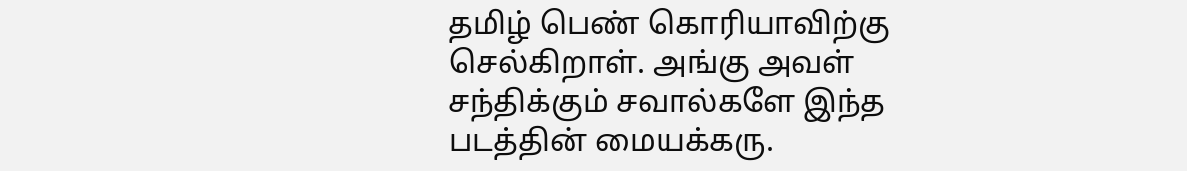தமிழ் பெண் கொரியாவிற்கு செல்கிறாள். அங்கு அவள் சந்திக்கும் சவால்களே இந்த படத்தின் மையக்கரு.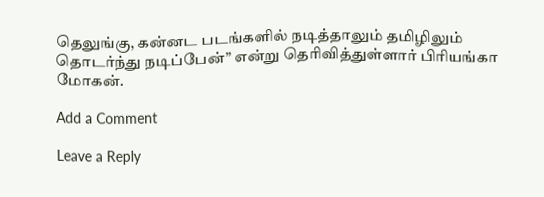தெலுங்கு, கன்னட படங்களில் நடித்தாலும் தமிழிலும் தொடர்ந்து நடிப்பேன்” என்று தெரிவித்துள்ளார் பிரியங்கா மோகன்.

Add a Comment

Leave a Reply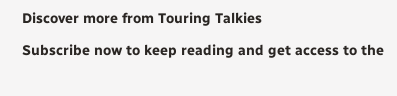Discover more from Touring Talkies

Subscribe now to keep reading and get access to the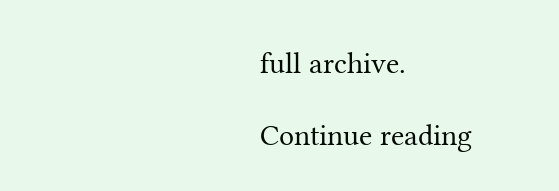full archive.

Continue reading